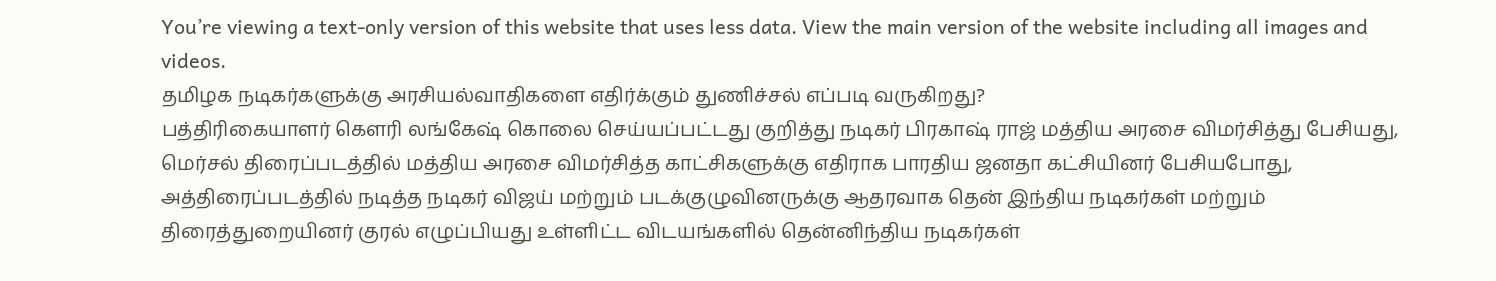You’re viewing a text-only version of this website that uses less data. View the main version of the website including all images and videos.
தமிழக நடிகர்களுக்கு அரசியல்வாதிகளை எதிர்க்கும் துணிச்சல் எப்படி வருகிறது?
பத்திரிகையாளர் கௌரி லங்கேஷ் கொலை செய்யப்பட்டது குறித்து நடிகர் பிரகாஷ் ராஜ் மத்திய அரசை விமர்சித்து பேசியது, மெர்சல் திரைப்படத்தில் மத்திய அரசை விமர்சித்த காட்சிகளுக்கு எதிராக பாரதிய ஜனதா கட்சியினர் பேசியபோது, அத்திரைப்படத்தில் நடித்த நடிகர் விஜய் மற்றும் படக்குழுவினருக்கு ஆதரவாக தென் இந்திய நடிகர்கள் மற்றும் திரைத்துறையினர் குரல் எழுப்பியது உள்ளிட்ட விடயங்களில் தென்னிந்திய நடிகர்கள்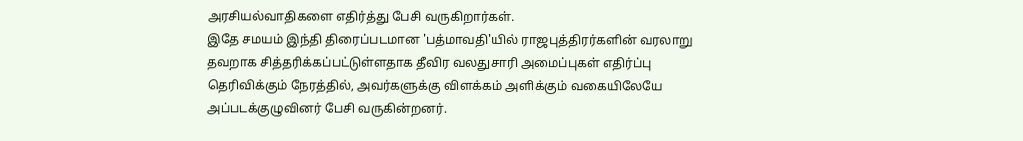அரசியல்வாதிகளை எதிர்த்து பேசி வருகிறார்கள்.
இதே சமயம் இந்தி திரைப்படமான 'பத்மாவதி'யில் ராஜபுத்திரர்களின் வரலாறு தவறாக சித்தரிக்கப்பட்டுள்ளதாக தீவிர வலதுசாரி அமைப்புகள் எதிர்ப்பு தெரிவிக்கும் நேரத்தில், அவர்களுக்கு விளக்கம் அளிக்கும் வகையிலேயே அப்படக்குழுவினர் பேசி வருகின்றனர்.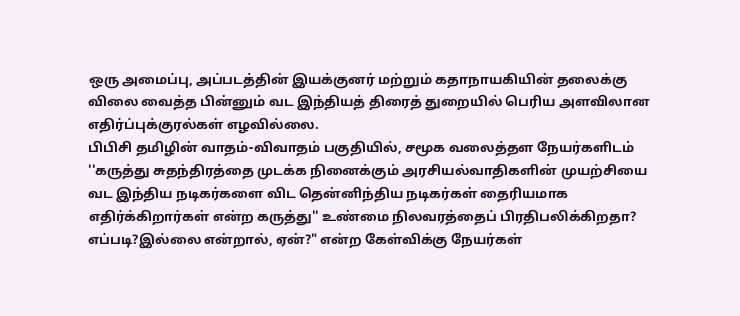ஒரு அமைப்பு, அப்படத்தின் இயக்குனர் மற்றும் கதாநாயகியின் தலைக்கு விலை வைத்த பின்னும் வட இந்தியத் திரைத் துறையில் பெரிய அளவிலான எதிர்ப்புக்குரல்கள் எழவில்லை.
பிபிசி தமிழின் வாதம்-விவாதம் பகுதியில், சமூக வலைத்தள நேயர்களிடம் ''கருத்து சுதந்திரத்தை முடக்க நினைக்கும் அரசியல்வாதிகளின் முயற்சியை வட இந்திய நடிகர்களை விட தென்னிந்திய நடிகர்கள் தைரியமாக எதிர்க்கிறார்கள் என்ற கருத்து'' உண்மை நிலவரத்தைப் பிரதிபலிக்கிறதா? எப்படி?இல்லை என்றால், ஏன்?" என்ற கேள்விக்கு நேயர்கள்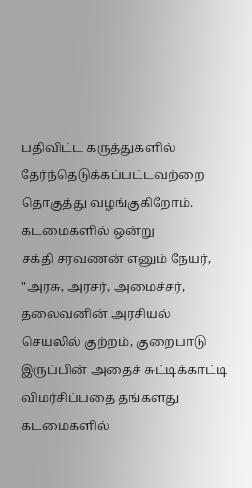பதிவிட்ட கருத்துகளில் தேர்ந்தெடுக்கப்பட்டவற்றை தொகுத்து வழங்குகிறோம்.
கடமைகளில் ஒன்று
சக்தி சரவணன் எனும் நேயர், "அரசு, அரசர், அமைச்சர், தலைவனின் அரசியல் செயலில் குற்றம், குறைபாடு இருப்பின் அதைச் சுட்டிக்காட்டி விமர்சிப்பதை தங்களது கடமைகளில்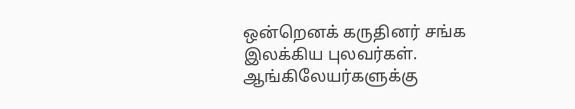ஒன்றெனக் கருதினர் சங்க இலக்கிய புலவர்கள். ஆங்கிலேயர்களுக்கு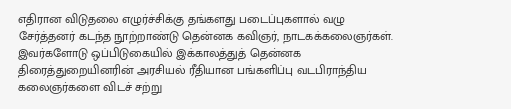எதிரான விடுதலை எழுர்ச்சிக்கு தங்களது படைப்புகளால் வழு சேர்த்தனர் கடந்த நூற்றாண்டு தென்னக கவிஞர், நாடகக்கலைஞர்கள். இவர்களோடு ஒப்பிடுகையில் இக்காலத்துத் தென்னக திரைத்துறையினரின் அரசியல் ரீதியான பங்களிப்பு வடபிராந்திய கலைஞர்களை விடச் சற்று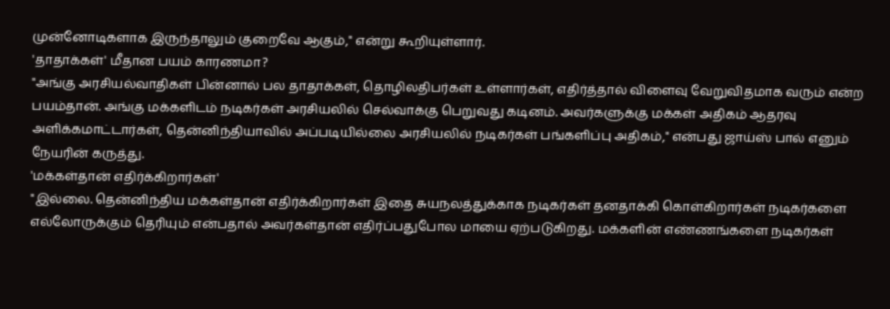முன்னோடிகளாக இருந்தாலும் குறைவே ஆகும்," என்று கூறியுள்ளார்.
'தாதாக்கள்' மீதான பயம் காரணமா?
"அங்கு அரசியல்வாதிகள் பின்னால் பல தாதாக்கள், தொழிலதிபர்கள் உள்ளார்கள், எதிர்த்தால் விளைவு வேறுவிதமாக வரும் என்ற பயம்தான். அங்கு மக்களிடம் நடிகர்கள் அரசியலில் செல்வாக்கு பெறுவது கடினம். அவர்களுக்கு மக்கள் அதிகம் ஆதரவு அளிக்கமாட்டார்கள், தென்னிந்தியாவில் அப்படியில்லை அரசியலில் நடிகர்கள் பங்களிப்பு அதிகம்," என்பது ஜாய்ஸ் பால் எனும் நேயரின் கருத்து.
'மக்கள்தான் எதிர்க்கிறார்கள்'
"இல்லை. தென்னிந்திய மக்கள்தான் எதிர்க்கிறார்கள் இதை சுயநலத்துக்காக நடிகர்கள் தனதாக்கி கொள்கிறார்கள் நடிகர்களை எல்லோருக்கும் தெரியும் என்பதால் அவர்கள்தான் எதிர்ப்பதுபோல மாயை ஏற்படுகிறது. மக்களின் எண்ணங்களை நடிகர்கள்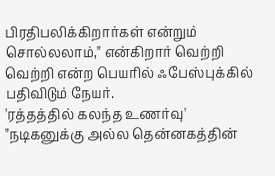பிரதிபலிக்கிறார்கள் என்றும் சொல்லலாம்," என்கிறார் வெற்றி வெற்றி என்ற பெயரில் ஃபேஸ்புக்கில் பதிவிடும் நேயர்.
'ரத்தத்தில் கலந்த உணர்வு'
"நடிகனுக்கு அல்ல தென்னகத்தின்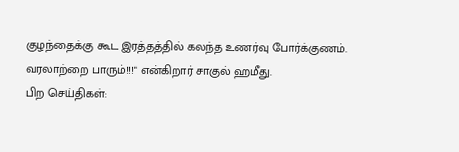குழந்தைக்கு கூட இரத்தத்தில் கலந்த உணர்வு போர்க்குணம். வரலாற்றை பாரும்!!!" என்கிறார் சாகுல் ஹமீது.
பிற செய்திகள்: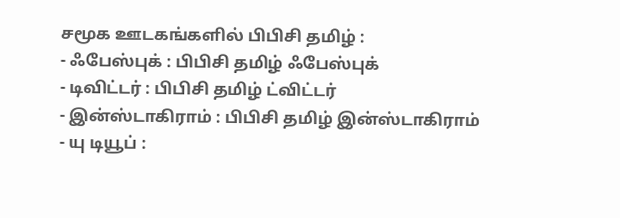சமூக ஊடகங்களில் பிபிசி தமிழ் :
- ஃபேஸ்புக் : பிபிசி தமிழ் ஃபேஸ்புக்
- டிவிட்டர் : பிபிசி தமிழ் ட்விட்டர்
- இன்ஸ்டாகிராம் : பிபிசி தமிழ் இன்ஸ்டாகிராம்
- யு டியூப் :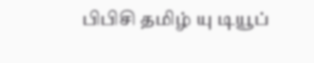பிபிசி தமிழ் யு டியூப்